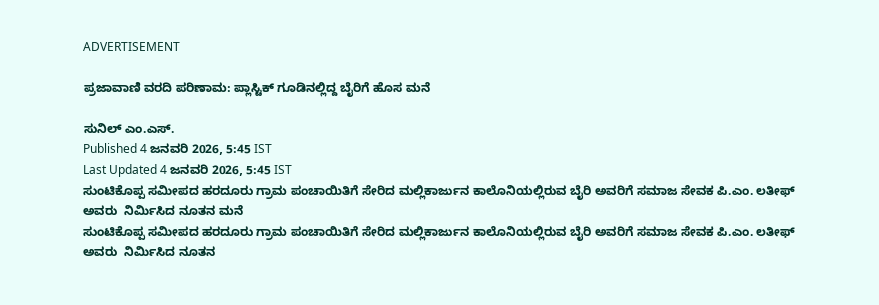ADVERTISEMENT

ಪ್ರಜಾವಾಣಿ ವರದಿ ಪರಿಣಾಮ: ಪ್ಲಾಸ್ಟಿಕ್ ಗೂಡಿನಲ್ಲಿದ್ದ ಬೈರಿಗೆ ಹೊಸ ಮನೆ

ಸುನಿಲ್ ಎಂ.ಎಸ್.
Published 4 ಜನವರಿ 2026, 5:45 IST
Last Updated 4 ಜನವರಿ 2026, 5:45 IST
ಸುಂಟಿಕೊಪ್ಪ ಸಮೀಪದ ಹರದೂರು ಗ್ರಾಮ ಪಂಚಾಯಿತಿಗೆ ಸೇರಿದ ಮಲ್ಲಿಕಾರ್ಜುನ ಕಾಲೊನಿಯಲ್ಲಿರುವ ಬೈರಿ ಅವರಿಗೆ ಸಮಾಜ ಸೇವಕ ಪಿ.ಎಂ. ಲತೀಫ್ ಅವರು  ನಿರ್ಮಿಸಿದ ನೂತನ ಮನೆ
ಸುಂಟಿಕೊಪ್ಪ ಸಮೀಪದ ಹರದೂರು ಗ್ರಾಮ ಪಂಚಾಯಿತಿಗೆ ಸೇರಿದ ಮಲ್ಲಿಕಾರ್ಜುನ ಕಾಲೊನಿಯಲ್ಲಿರುವ ಬೈರಿ ಅವರಿಗೆ ಸಮಾಜ ಸೇವಕ ಪಿ.ಎಂ. ಲತೀಫ್ ಅವರು  ನಿರ್ಮಿಸಿದ ನೂತನ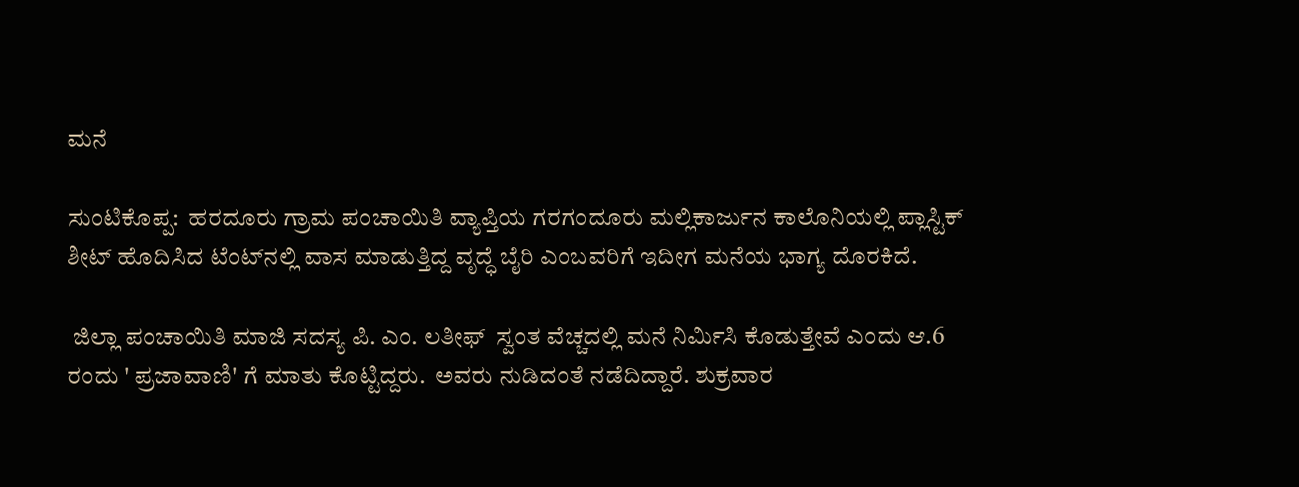ಮನೆ

ಸುಂಟಿಕೊಪ್ಪ:  ಹರದೂರು ಗ್ರಾಮ ಪಂಚಾಯಿತಿ ವ್ಯಾಪ್ತಿಯ ಗರಗಂದೂರು ಮಲ್ಲಿಕಾರ್ಜುನ ಕಾಲೊನಿಯಲ್ಲಿ ಪ್ಲಾಸ್ಟಿಕ್ ಶೀಟ್‌ ಹೊದಿಸಿದ ಟೆಂಟ್‌ನಲ್ಲಿ ವಾಸ ಮಾಡುತ್ತಿದ್ದ ವೃದ್ಧೆ ಬೈರಿ ಎಂಬವರಿಗೆ ಇದೀಗ ಮನೆಯ ಭಾಗ್ಯ ದೊರಕಿದೆ.

 ಜಿಲ್ಲಾ ಪಂಚಾಯಿತಿ ಮಾಜಿ ಸದಸ್ಯ ಪಿ. ಎಂ. ಲತೀಫ್  ಸ್ವಂತ ವೆಚ್ಚದಲ್ಲಿ ಮನೆ ನಿರ್ಮಿಸಿ ಕೊಡುತ್ತೇವೆ ಎಂದು ಆ.6 ರಂದು ' ಪ್ರಜಾವಾಣಿ' ಗೆ ಮಾತು ಕೊಟ್ಟಿದ್ದರು.  ಅವರು ನುಡಿದಂತೆ ನಡೆದಿದ್ದಾರೆ. ಶುಕ್ರವಾರ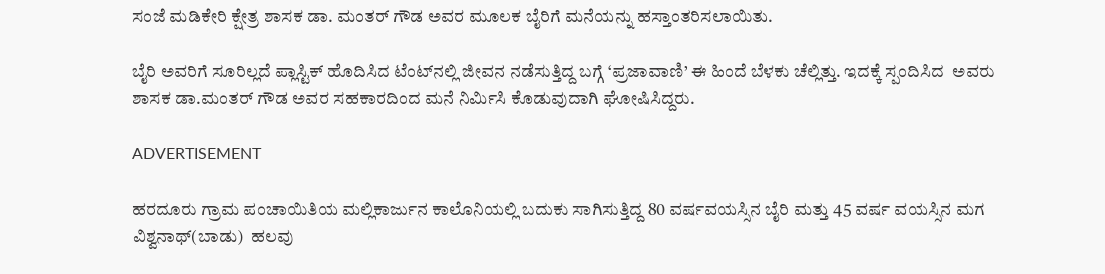ಸಂಜೆ ಮಡಿಕೇರಿ ಕ್ಷೇತ್ರ ಶಾಸಕ ಡಾ. ಮಂತರ್ ಗೌಡ ಅವರ ಮೂಲಕ ಬೈರಿಗೆ ಮನೆಯನ್ನು ಹಸ್ತಾಂತರಿಸಲಾಯಿತು.

ಬೈರಿ ಅವರಿಗೆ ಸೂರಿಲ್ಲದೆ ಪ್ಲಾಸ್ಟಿಕ್ ಹೊದಿಸಿದ ಟೆಂಟ್‌ನಲ್ಲಿ ಜೀವನ ನಡೆಸುತ್ತಿದ್ದ ಬಗ್ಗೆ ‘ಪ್ರಜಾವಾಣಿ’ ಈ ಹಿಂದೆ ಬೆಳಕು ಚೆಲ್ಲಿತ್ತು. ಇದಕ್ಕೆ ಸ್ಪಂದಿಸಿದ  ಅವರು ಶಾಸಕ ಡಾ.ಮಂತರ್ ಗೌಡ ಅವರ ಸಹಕಾರದಿಂದ ಮನೆ ನಿರ್ಮಿಸಿ ಕೊಡುವುದಾಗಿ ಘೋಷಿಸಿದ್ದರು.

ADVERTISEMENT

ಹರದೂರು ಗ್ರಾಮ ಪಂಚಾಯಿತಿಯ ಮಲ್ಲಿಕಾರ್ಜುನ ಕಾಲೊನಿಯಲ್ಲಿ ಬದುಕು ಸಾಗಿಸುತ್ತಿದ್ದ 80 ವರ್ಷವಯಸ್ಸಿನ ಬೈರಿ ಮತ್ತು 45 ವರ್ಷ ವಯಸ್ಸಿನ ಮಗ ವಿಶ್ವನಾಥ್(ಬಾಡು)  ಹಲವು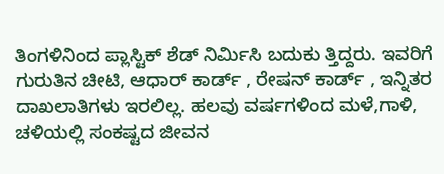ತಿಂಗಳಿನಿಂದ ಪ್ಲಾಸ್ಟಿಕ್ ಶೆಡ್ ನಿರ್ಮಿಸಿ ಬದುಕು ತ್ತಿದ್ದರು. ಇವರಿಗೆ  ಗುರುತಿನ ಚೀಟಿ, ಆಧಾರ್ ಕಾರ್ಡ್‌ , ರೇಷನ್ ಕಾರ್ಡ್‌ , ಇನ್ನಿತರ ದಾಖಲಾತಿಗಳು ಇರಲಿಲ್ಲ. ಹಲವು ವರ್ಷಗಳಿಂದ ಮಳೆ,ಗಾಳಿ, ಚಳಿಯಲ್ಲಿ ಸಂಕಷ್ಟದ ಜೀವನ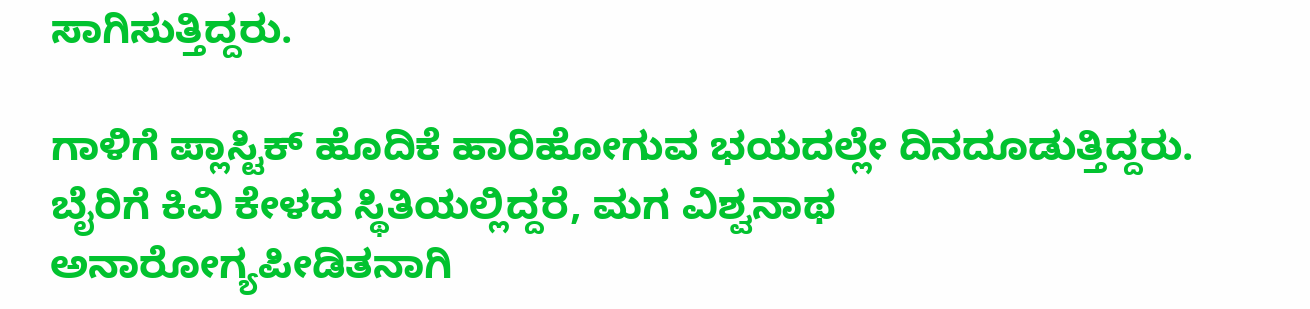ಸಾಗಿಸುತ್ತಿದ್ದರು.

ಗಾಳಿಗೆ ಪ್ಲಾಸ್ಟಿಕ್ ಹೊದಿಕೆ ಹಾರಿಹೋಗುವ ಭಯದಲ್ಲೇ ದಿನದೂಡುತ್ತಿದ್ದರು.  ಬೈರಿಗೆ ಕಿವಿ ಕೇಳದ ಸ್ಥಿತಿಯಲ್ಲಿದ್ದರೆ, ಮಗ ವಿಶ್ವನಾಥ ಅನಾರೋಗ್ಯಪೀಡಿತನಾಗಿ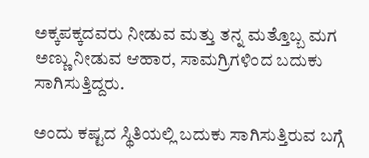ಅಕ್ಕಪಕ್ಕದವರು ನೀಡುವ ಮತ್ತು ತನ್ನ ಮತ್ತೊಬ್ಬ ಮಗ ಅಣ್ಣು ನೀಡುವ ಆಹಾರ, ಸಾಮಗ್ರಿಗಳಿಂದ ಬದುಕು ಸಾಗಿಸುತ್ತಿದ್ದರು.

ಅಂದು ಕಷ್ಟದ ಸ್ಥಿತಿಯಲ್ಲಿ ಬದುಕು ಸಾಗಿಸುತ್ತಿರುವ ಬಗ್ಗೆ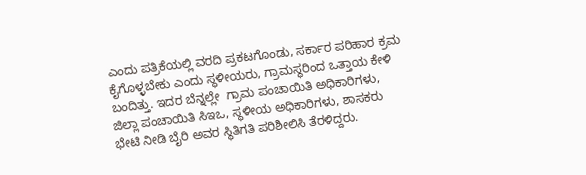ಎಂದು ಪತ್ರಿಕೆಯಲ್ಲಿ ವರದಿ ಪ್ರಕಟಗೊಂಡು, ಸರ್ಕಾರ ಪರಿಹಾರ ಕ್ರಮ ಕೈಗೊಳ್ಳಬೇಕು ಎಂದು ಸ್ಥಳೀಯರು, ಗ್ರಾಮಸ್ಥರಿಂದ ಒತ್ತಾಯ ಕೇಳಿ ಬಂದಿತ್ತು. ಇದರ ಬೆನ್ನಲ್ಲೇ  ಗ್ರಾಮ ಪಂಚಾಯಿತಿ ಅಧಿಕಾರಿಗಳು, ಜಿಲ್ಲಾ ಪಂಚಾಯಿತಿ ಸಿಇಒ, ಸ್ಥಳೀಯ ಅಧಿಕಾರಿಗಳು, ಶಾಸಕರು ಭೇಟಿ ನೀಡಿ ಬೈರಿ ಅವರ ಸ್ಥಿತಿಗತಿ ಪರಿಶೀಲಿಸಿ ತೆರಳಿದ್ದರು.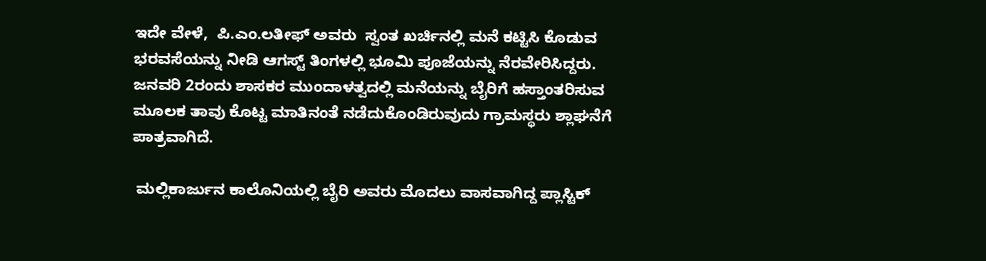ಇದೇ ವೇಳೆ,  ಪಿ.ಎಂ.ಲತೀಫ್ ಅವರು  ಸ್ವಂತ ಖರ್ಚಿನಲ್ಲಿ ಮನೆ ಕಟ್ಟಿಸಿ ಕೊಡುವ ಭರವಸೆಯನ್ನು ನೀಡಿ ಆಗಸ್ಟ್ ತಿಂಗಳಲ್ಲಿ ಭೂಮಿ ಪೂಜೆಯನ್ನು ನೆರವೇರಿಸಿದ್ದರು.  ಜನವರಿ 2ರಂದು ಶಾಸಕರ ಮುಂದಾಳತ್ವದಲ್ಲಿ ಮನೆಯನ್ನು ಬೈರಿಗೆ ಹಸ್ತಾಂತರಿಸುವ ಮೂಲಕ ತಾವು ಕೊಟ್ಟ ಮಾತಿನಂತೆ ನಡೆದುಕೊಂಡಿರುವುದು ಗ್ರಾಮಸ್ಥರು ಶ್ಲಾಘನೆಗೆ ಪಾತ್ರವಾಗಿದೆ.

 ಮಲ್ಲಿಕಾರ್ಜುನ ಕಾಲೊನಿಯಲ್ಲಿ ಬೈರಿ ಅವರು ಮೊದಲು ವಾಸವಾಗಿದ್ದ ಪ್ಲಾಸ್ಟಿಕ್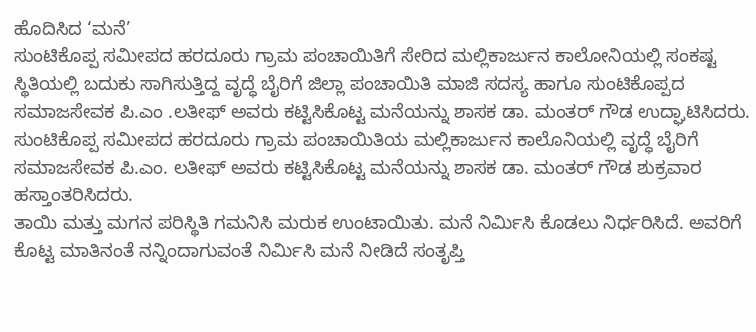ಹೊದಿಸಿದ ‘ಮನೆ’
ಸುಂಟಿಕೊಪ್ಪ ಸಮೀಪದ ಹರದೂರು ಗ್ರಾಮ ಪಂಚಾಯಿತಿಗೆ ಸೇರಿದ ಮಲ್ಲಿಕಾರ್ಜುನ ಕಾಲೋನಿಯಲ್ಲಿ ಸಂಕಷ್ಟ ಸ್ಥಿತಿಯಲ್ಲಿ ಬದುಕು ಸಾಗಿಸುತ್ತಿದ್ದ ವೃದ್ಧೆ ಬೈರಿಗೆ ಜಿಲ್ಲಾ ಪಂಚಾಯಿತಿ ಮಾಜಿ ಸದಸ್ಯ ಹಾಗೂ ಸುಂಟಿಕೊಪ್ಪದ ಸಮಾಜಸೇವಕ ಪಿ.ಎಂ .ಲತೀಫ್ ಅವರು ಕಟ್ಟಿಸಿಕೊಟ್ಟ ಮನೆಯನ್ನು ಶಾಸಕ ಡಾ. ಮಂತರ್ ಗೌಡ ಉದ್ಘಾಟಿಸಿದರು.
ಸುಂಟಿಕೊಪ್ಪ ಸಮೀಪದ ಹರದೂರು ಗ್ರಾಮ ಪಂಚಾಯಿತಿಯ ಮಲ್ಲಿಕಾರ್ಜುನ ಕಾಲೊನಿಯಲ್ಲಿ ವೃದ್ಧೆ ಬೈರಿಗೆ  ಸಮಾಜಸೇವಕ ಪಿ.ಎಂ. ಲತೀಫ್ ಅವರು ಕಟ್ಟಿಸಿಕೊಟ್ಟ ಮನೆಯನ್ನು ಶಾಸಕ ಡಾ. ಮಂತರ್ ಗೌಡ ಶುಕ್ರವಾರ ಹಸ್ತಾಂತರಿಸಿದರು.
ತಾಯಿ ಮತ್ತು ಮಗನ ಪರಿಸ್ಥಿತಿ ಗಮನಿಸಿ ಮರುಕ ಉಂಟಾಯಿತು‌. ಮನೆ ನಿರ್ಮಿಸಿ ಕೊಡಲು ನಿರ್ಧರಿಸಿದೆ. ಅವರಿಗೆ ಕೊಟ್ಟ ಮಾತಿನಂತೆ ನನ್ನಿಂದಾಗುವಂತೆ ನಿರ್ಮಿಸಿ ಮನೆ ನೀಡಿದೆ ಸಂತೃಪ್ತಿ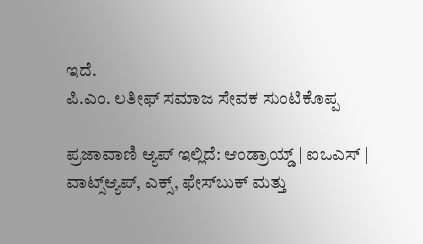ಇದೆ.
ಪಿ.ಎಂ. ಲತೀಫ್ ಸಮಾಜ ಸೇವಕ ಸುಂಟಿಕೊಪ್ಪ

ಪ್ರಜಾವಾಣಿ ಆ್ಯಪ್ ಇಲ್ಲಿದೆ: ಆಂಡ್ರಾಯ್ಡ್ | ಐಒಎಸ್ | ವಾಟ್ಸ್ಆ್ಯಪ್, ಎಕ್ಸ್, ಫೇಸ್‌ಬುಕ್ ಮತ್ತು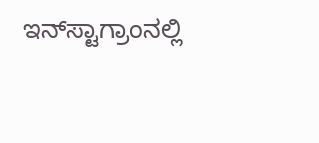ಇನ್‌ಸ್ಟಾಗ್ರಾಂನಲ್ಲಿ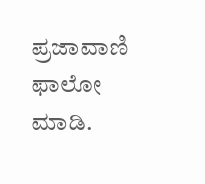ಪ್ರಜಾವಾಣಿ ಫಾಲೋ ಮಾಡಿ.